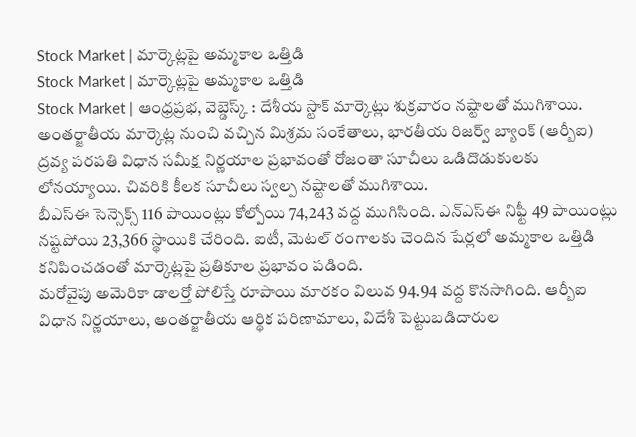Stock Market | మార్కెట్లపై అమ్మకాల ఒత్తిడి
Stock Market | మార్కెట్లపై అమ్మకాల ఒత్తిడి
Stock Market | ఆంధ్రప్రభ, వెబ్డెస్క్ : దేశీయ స్టాక్ మార్కెట్లు శుక్రవారం నష్టాలతో ముగిశాయి. అంతర్జాతీయ మార్కెట్ల నుంచి వచ్చిన మిశ్రమ సంకేతాలు, భారతీయ రిజర్వ్ బ్యాంక్ (ఆర్బీఐ) ద్రవ్య పరపతి విధాన సమీక్ష నిర్ణయాల ప్రభావంతో రోజంతా సూచీలు ఒడిదొడుకులకు లోనయ్యాయి. చివరికి కీలక సూచీలు స్వల్ప నష్టాలతో ముగిశాయి.
బీఎస్ఈ సెన్సెక్స్ 116 పాయింట్లు కోల్పోయి 74,243 వద్ద ముగిసింది. ఎన్ఎస్ఈ నిఫ్టీ 49 పాయింట్లు నష్టపోయి 23,366 స్థాయికి చేరింది. ఐటీ, మెటల్ రంగాలకు చెందిన షేర్లలో అమ్మకాల ఒత్తిడి కనిపించడంతో మార్కెట్లపై ప్రతికూల ప్రభావం పడింది.
మరోవైపు అమెరికా డాలర్తో పోలిస్తే రూపాయి మారకం విలువ 94.94 వద్ద కొనసాగింది. ఆర్బీఐ విధాన నిర్ణయాలు, అంతర్జాతీయ ఆర్థిక పరిణామాలు, విదేశీ పెట్టుబడిదారుల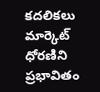కదలికలు మార్కెట్ ధోరణిని ప్రభావితం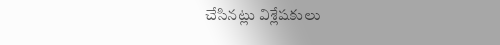చేసినట్లు విశ్లేషకులు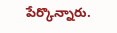పేర్కొన్నారు.